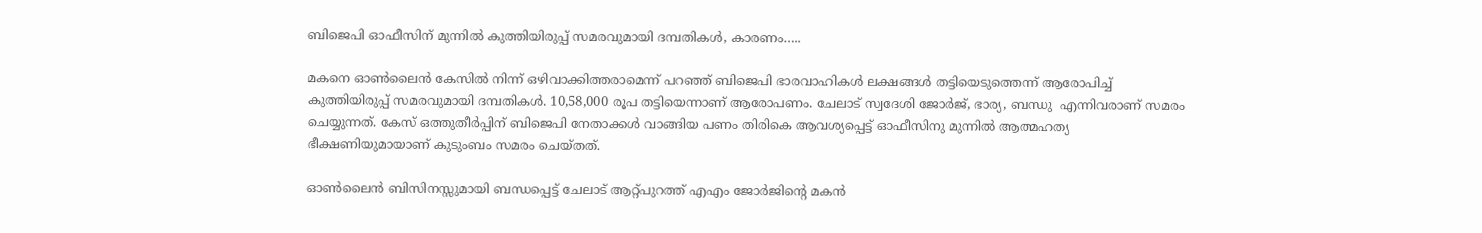ബിജെപി ഓഫീസിന് മുന്നിൽ കുത്തിയിരുപ്പ് സമരവുമായി ദമ്പതികൾ, കാരണം…..

മകനെ ഓൺലൈൻ കേസിൽ നിന്ന് ഒഴിവാക്കിത്തരാമെന്ന് പറഞ്ഞ് ബിജെപി ഭാരവാഹികൾ ലക്ഷങ്ങൾ തട്ടിയെടുത്തെന്ന് ആരോപിച്ച് കുത്തിയിരുപ്പ് സമരവുമായി ദമ്പതികൾ. 10,58,000 രൂപ തട്ടിയെന്നാണ് ആരോപണം. ചേലാട് സ്വദേശി ജോർജ്, ഭാര്യ, ബന്ധു  എന്നിവരാണ് സമരം ചെയ്യുന്നത്. കേസ് ഒത്തുതീർപ്പിന് ബിജെപി നേതാക്കൾ വാങ്ങിയ പണം തിരികെ ആവശ്യപ്പെട്ട് ഓഫീസിനു മുന്നിൽ ആത്മഹത്യ ഭീക്ഷണിയുമായാണ് കുടുംബം സമരം ചെയ്തത്.

ഓൺലൈൻ ബിസിനസ്സുമായി ബന്ധപ്പെട്ട് ചേലാട് ആറ്റ്പുറത്ത് എഎം ജോർജിൻ്റെ മകൻ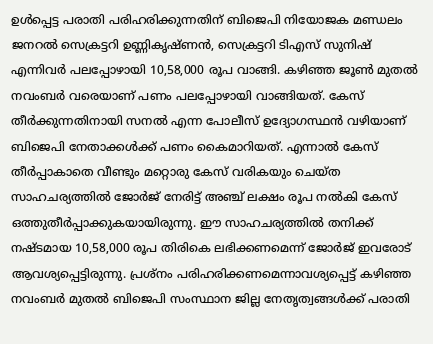ഉൾപ്പെട്ട പരാതി പരിഹരിക്കുന്നതിന് ബിജെപി നിയോജക മണ്ഡലം ജനറൽ സെക്രട്ടറി ഉണ്ണികൃഷ്‌ണൻ, സെക്രട്ടറി ടിഎസ് സുനിഷ് എന്നിവർ പലപ്പോഴായി 10,58,000 രൂപ വാങ്ങി. കഴിഞ്ഞ ജൂൺ മുതൽ നവംബർ വരെയാണ് പണം പലപ്പോഴായി വാങ്ങിയത്. കേസ് തീർക്കുന്നതിനായി സനൽ എന്ന പോലീസ് ഉദ്യോഗസ്ഥൻ വഴിയാണ് ബിജെപി നേതാക്കൾക്ക് പണം കൈമാറിയത്. എന്നാൽ കേസ് തീർപ്പാകാതെ വീണ്ടും മറ്റൊരു കേസ് വരികയും ചെയ്‌ത സാഹചര്യത്തിൽ ജോർജ് നേരിട്ട് അഞ്ച് ലക്ഷം രൂപ നൽകി കേസ് ഒത്തുതീർപ്പാക്കുകയായിരുന്നു. ഈ സാഹചര്യത്തിൽ തനിക്ക് നഷ്ടമായ 10,58,000 രൂപ തിരികെ ലഭിക്കണമെന്ന് ജോർജ് ഇവരോട് ആവശ്യപ്പെട്ടിരുന്നു. പ്രശ്നം പരിഹരിക്കണമെന്നാവശ്യപ്പെട്ട് കഴിഞ്ഞ നവംബർ മുതൽ ബിജെപി സംസ്ഥാന ജില്ല നേതൃത്വങ്ങൾക്ക് പരാതി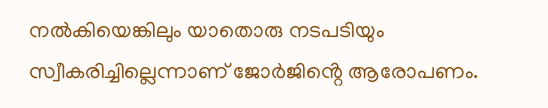നൽകിയെങ്കിലും യാതൊരു നടപടിയും സ്വീകരിച്ചില്ലെന്നാണ് ജോർജിൻ്റെ ആരോപണം.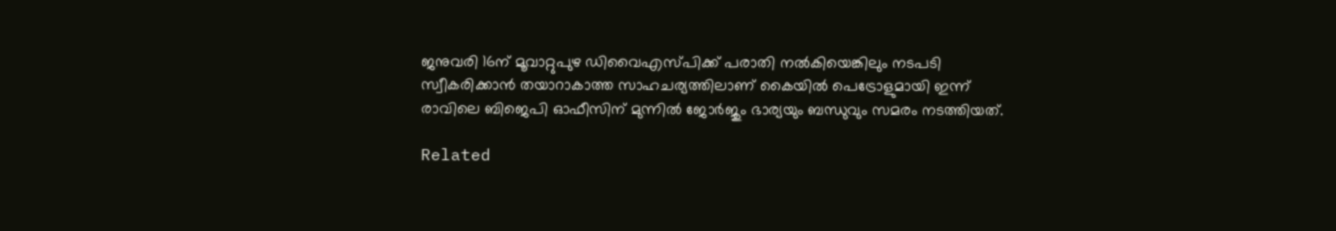ജനുവരി 16ന് മൂവാറ്റുപുഴ ഡിവൈഎസ്പിക്ക് പരാതി നൽകിയെങ്കിലും നടപടി സ്വീകരിക്കാൻ തയാറാകാത്ത സാഹചര്യത്തിലാണ് കൈയിൽ പെട്രോളുമായി ഇന്ന് രാവിലെ ബിജെപി ഓഫീസിന് മുന്നിൽ ജോർജും ഭാര്യയും ബന്ധുവും സമരം നടത്തിയത്.

Related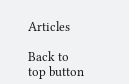Articles

Back to top button